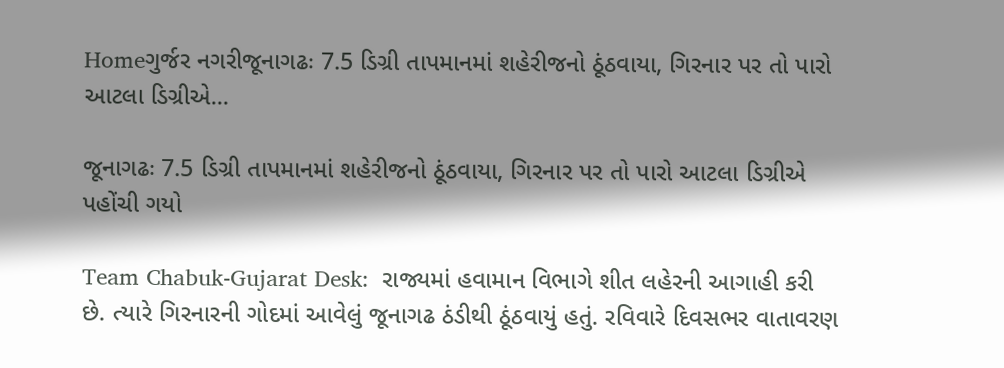Homeગુર્જર નગરીજૂનાગઢઃ 7.5 ડિગ્રી તાપમાનમાં શહેરીજનો ઠૂંઠવાયા, ગિરનાર પર તો પારો આટલા ડિગ્રીએ...

જૂનાગઢઃ 7.5 ડિગ્રી તાપમાનમાં શહેરીજનો ઠૂંઠવાયા, ગિરનાર પર તો પારો આટલા ડિગ્રીએ પહોંચી ગયો

Team Chabuk-Gujarat Desk:  રાજ્યમાં હવામાન વિભાગે શીત લહેરની આગાહી કરી છે. ત્યારે ગિરનારની ગોદમાં આવેલું જૂનાગઢ ઠંડીથી ઠૂંઠવાયું હતું. રવિવારે દિવસભર વાતાવરણ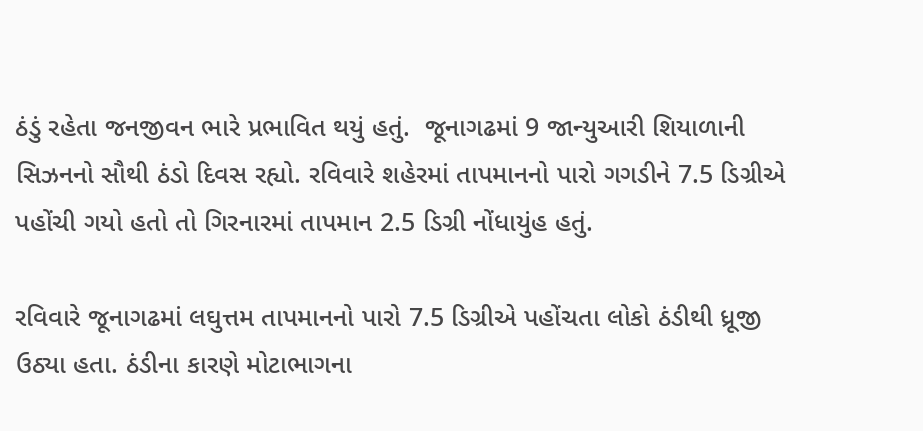ઠંડું રહેતા જનજીવન ભારે પ્રભાવિત થયું હતું.  જૂનાગઢમાં 9 જાન્યુઆરી શિયાળાની સિઝનનો સૌથી ઠંડો દિવસ રહ્યો. રવિવારે શહેરમાં તાપમાનનો પારો ગગડીને 7.5 ડિગ્રીએ પહોંચી ગયો હતો તો ગિરનારમાં તાપમાન 2.5 ડિગ્રી નોંધાયુંહ હતું.

રવિવારે જૂનાગઢમાં લઘુત્તમ તાપમાનનો પારો 7.5 ડિગ્રીએ પહોંચતા લોકો ઠંડીથી ધ્રૂજી ઉઠ્યા હતા. ઠંડીના કારણે મોટાભાગના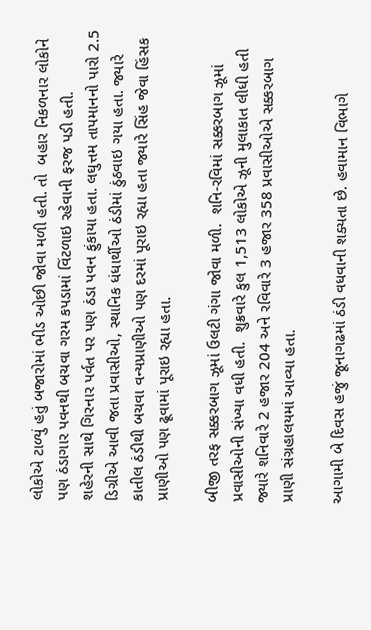લોકોએ ટાળ્યું હતું બજારોમાં ભીડ ઓછી જોવા મળી હતી. તો  બહાર નિકળનાર લોકોને પણ ઠંડાગાર પવનથી બચવા ગરમ કપડામાં વિંટળાઇ રહેવાની ફરજ પડી હતી.
શહેરની સાથે ગિરનાર પર્વત પર પણ ઠંડા પવન ફુંકાયા હતા. લઘુત્તમ તાપમાનનો પારો 2.5 ડિગ્રીએ આવી જતા પ્રવાસીઓ, સ્થાનિક ધંધાર્થીઓ ઠંડીમાં ઠુંઠવાઇ ગયા હતા. જ્યારે કાતીલ ઠંડીથી બચવા વન્યપ્રાણીઓ પણ દરમાં પૂરાઇ રહ્યા હતા જ્યારે સિંહ જેવા હિંસક પ્રાણીઓ પણ ઢૂવામાં પૂરાઇ રહ્યા હતા.

બીજી તરફ સક્કરબાગ ઝૂમાં ઉલટી ગંગા જોવા મળી.  શનિ-રવિમાં સક્કરબાગ ઝૂમાં પ્રવાસીઓની સંખ્યા વધી હતી.  શુક્રવારે કુલ 1,513 લોકોએ ઝૂની મુલાકાત લીધી હતી જ્યારે શનિવારે 2 હજાર 204 અને રવિવારે 3 હજાર 358 પ્રવાસીઓએ સક્કરબાગ પ્રાણી સંગ્રહાલયમાં આવ્યા હતા.

આગામી બે દિવસ હજું જૂનાગઢમાં ઠંડી વધવાની શક્યતા છે. હવામાન વિભાગે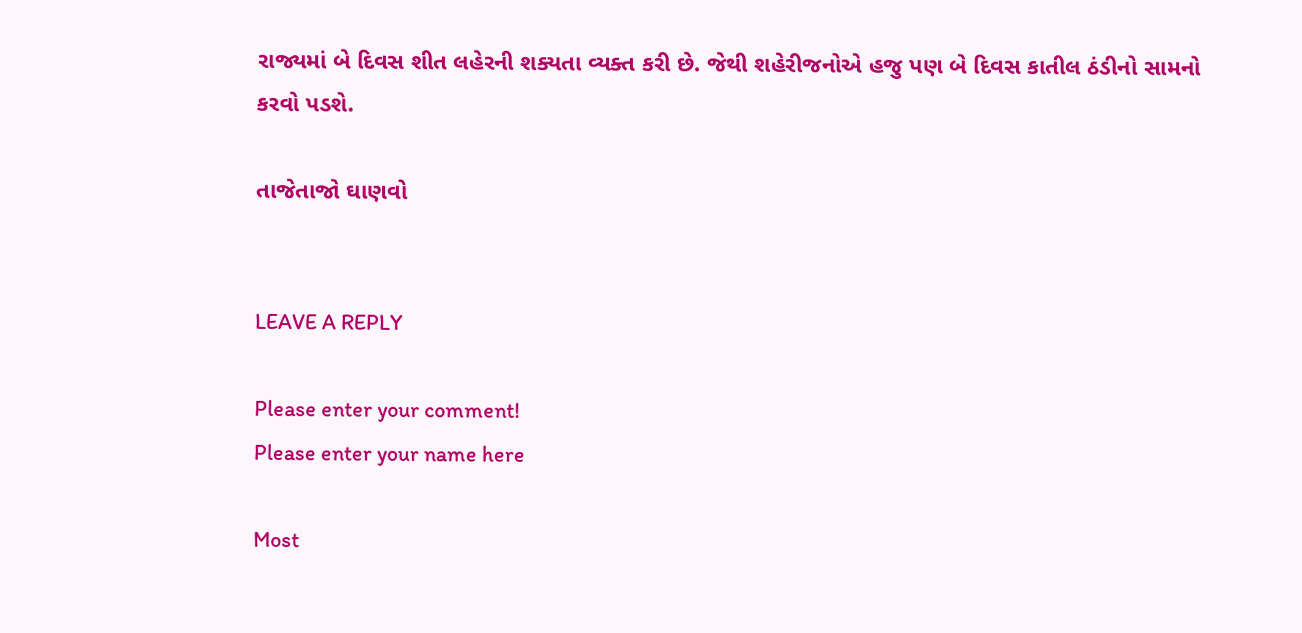રાજ્યમાં બે દિવસ શીત લહેરની શક્યતા વ્યક્ત કરી છે. જેથી શહેરીજનોએ હજુ પણ બે દિવસ કાતીલ ઠંડીનો સામનો કરવો પડશે.

તાજેતાજો ઘાણવો


LEAVE A REPLY

Please enter your comment!
Please enter your name here

Most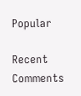Popular

Recent Comments